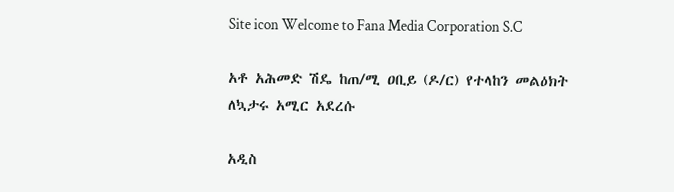Site icon Welcome to Fana Media Corporation S.C

አቶ አሕመድ ሽዴ ከጠ/ሚ ዐቢይ (ዶ/ር) የተላከን መልዕክት ለኳታሩ አሚር አደረሱ

አዲስ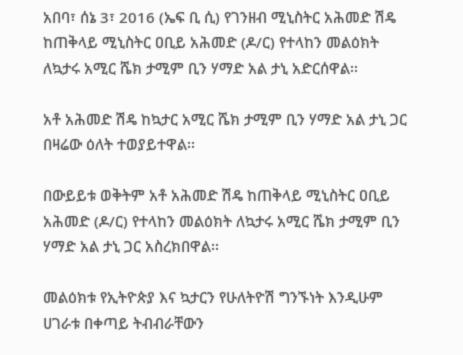አበባ፣ ሰኔ 3፣ 2016 (ኤፍ ቢ ሲ) የገንዘብ ሚኒስትር አሕመድ ሽዴ ከጠቅላይ ሚኒስትር ዐቢይ አሕመድ (ዶ/ር) የተላከን መልዕክት ለኳታሩ አሚር ሼክ ታሚም ቢን ሃማድ አል ታኒ አድርሰዋል፡፡

አቶ አሕመድ ሽዴ ከኳታር አሚር ሼክ ታሚም ቢን ሃማድ አል ታኒ ጋር በዛሬው ዕለት ተወያይተዋል፡፡

በውይይቱ ወቅትም አቶ አሕመድ ሽዴ ከጠቅላይ ሚኒስትር ዐቢይ አሕመድ (ዶ/ር) የተላከን መልዕክት ለኳታሩ አሚር ሼክ ታሚም ቢን ሃማድ አል ታኒ ጋር አስረክበዋል፡፡

መልዕክቱ የኢትዮጵያ እና ኳታርን የሁለትዮሽ ግንኙነት እንዲሁም ሀገራቱ በቀጣይ ትብብራቸውን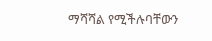ማሻሻል የሚችሉባቸውን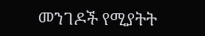መንገዶች የሚያትት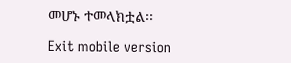መሆኑ ተመላክቷል፡፡

Exit mobile version